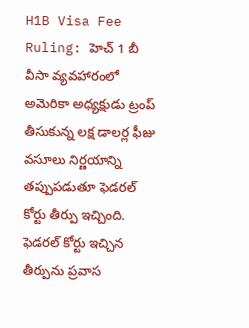H1B Visa Fee Ruling: హెచ్ 1 బీ వీసా వ్యవహారంలో అమెరికా అధ్యక్షుడు ట్రంప్ తీసుకున్న లక్ష డాలర్ల ఫీజు వసూలు నిర్ణయాన్ని తప్పుపడుతూ ఫెడరల్ కోర్టు తీర్పు ఇచ్చింది. ఫెడరల్ కోర్టు ఇచ్చిన తీర్పును ప్రవాస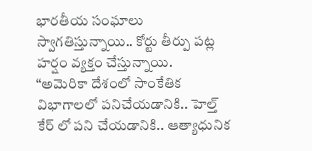భారతీయ సంఘాలు స్వాగతిస్తున్నాయి.. కోర్టు తీర్పు పట్ల హర్షం వ్యక్తం చేస్తున్నాయి.
“అమెరికా దేశంలో సాంకేతిక విభాగాలలో పనిచేయడానికి.. హెల్త్ కేర్ లో పని చేయడానికి.. ఆత్యాధునిక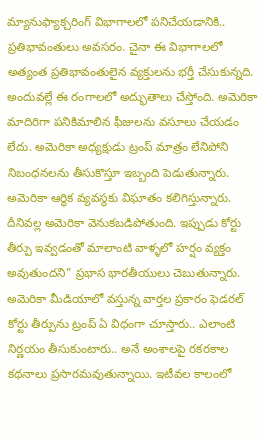మ్యానుఫ్యాక్చరింగ్ విభాగాలలో పనిచేయడానికి.. ప్రతిభావంతులు అవసరం. చైనా ఈ విభాగాలలో అత్యంత ప్రతిభావంతులైన వ్యక్తులను భర్తీ చేసుకున్నది. అందువల్లే ఈ రంగాలలో అద్భుతాలు చేస్తోంది. అమెరికా మాదిరిగా పనికిమాలిన ఫీజులను వసూలు చేయడం లేదు. అమెరికా అధ్యక్షుడు ట్రంప్ మాత్రం లేనిపోని నిబంధనలను తీసుకొస్తూ ఇబ్బంది పెడుతున్నారు. అమెరికా ఆర్థిక వ్యవస్థకు విఘాతం కలిగిస్తున్నారు. దీనివల్ల అమెరికా వెనుకబడిపోతుంది. ఇప్పుడు కోర్టు తీర్పు ఇవ్వడంతో మాలాంటి వాళ్ళలో హర్షం వ్యక్తం అవుతుందని” ప్రభాస భారతీయులు చెబుతున్నారు.
అమెరికా మీడియాలో వస్తున్న వార్తల ప్రకారం ఫెడరల్ కోర్టు తీర్పును ట్రంప్ ఏ విధంగా చూస్తారు.. ఎలాంటి నిర్ణయం తీసుకుంటారు.. అనే అంశాలపై రకరకాల కథనాలు ప్రసారమవుతున్నాయి. ఇటీవల కాలంలో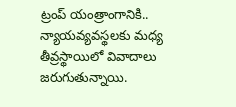ట్రంప్ యంత్రాంగానికి.. న్యాయవ్యవస్థలకు మధ్య తీవ్రస్థాయిలో వివాదాలు జరుగుతున్నాయి.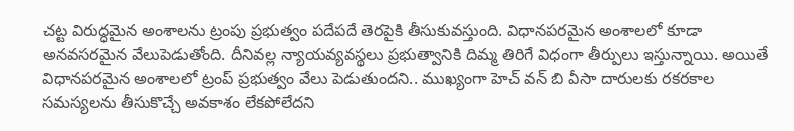చట్ట విరుద్ధమైన అంశాలను ట్రంపు ప్రభుత్వం పదేపదే తెరపైకి తీసుకువస్తుంది. విధానపరమైన అంశాలలో కూడా అనవసరమైన వేలుపెడుతోంది. దీనివల్ల న్యాయవ్యవస్థలు ప్రభుత్వానికి దిమ్మ తిరిగే విధంగా తీర్పులు ఇస్తున్నాయి. అయితే విధానపరమైన అంశాలలో ట్రంప్ ప్రభుత్వం వేలు పెడుతుందని.. ముఖ్యంగా హెచ్ వన్ బి వీసా దారులకు రకరకాల సమస్యలను తీసుకొచ్చే అవకాశం లేకపోలేదని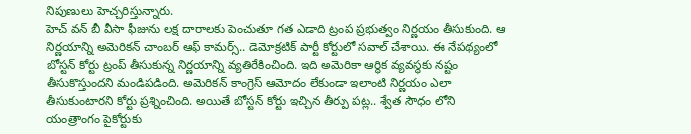నిపుణులు హెచ్చరిస్తున్నారు.
హెచ్ వన్ బీ వీసా ఫీజును లక్ష దారాలకు పెంచుతూ గత ఎడాది ట్రంప ప్రభుత్వం నిర్ణయం తీసుకుంది. ఆ నిర్ణయాన్ని అమెరికన్ చాంబర్ ఆఫ్ కామర్స్.. డెమోక్రటిక్ పార్టీ కోర్టులో సవాల్ చేశాయి. ఈ నేపథ్యంలో బోస్టన్ కోర్టు ట్రంప్ తీసుకున్న నిర్ణయాన్ని వ్యతిరేకించింది. ఇది అమెరికా ఆర్థిక వ్యవస్థకు నష్టం తీసుకొస్తుందని మండిపడింది. అమెరికన్ కాంగ్రెస్ ఆమోదం లేకుండా ఇలాంటి నిర్ణయం ఎలా తీసుకుంటారని కోర్టు ప్రశ్నించింది. అయితే బోస్టన్ కోర్టు ఇచ్చిన తీర్పు పట్ల.. శ్వేత సౌధం లోని యంత్రాంగం పైకోర్టుకు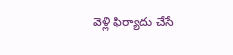వెళ్లి ఫిర్యాదు చేసే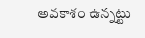అవకాశం ఉన్నట్టు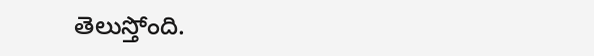తెలుస్తోంది.